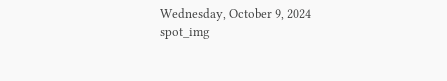Wednesday, October 9, 2024
spot_img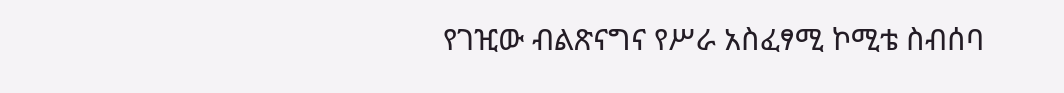የገዢው ብልጽናግና የሥራ አስፈፃሚ ኮሚቴ ስብሰባ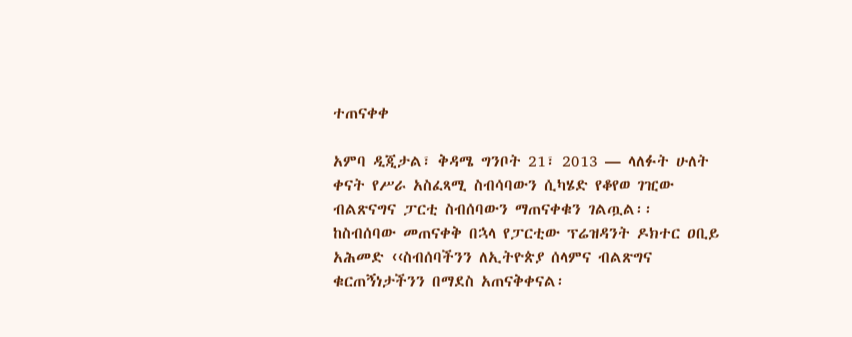ተጠናቀቀ

አምባ ዲጂታል፣ ቅዳሜ ግንቦት 21፣ 2013 ― ላለፉት ሁለት ቀናት የሥራ አስፈጻሚ ስብሳባውን ሲካሄድ የቆየወ ገዢው ብልጽናግና ፓርቲ ስብሰባውን ማጠናቀቁን ገልጧል፡፡ ከስብሰባው መጠናቀቅ በኋላ የፓርቲው ፕሬዝዳንት ዶክተር ዐቢይ አሕመድ ‹‹ስብሰባችንን ለኢትዮጵያ ሰላምና ብልጽግና ቁርጠኝነታችንን በማደስ አጠናቅቀናል፡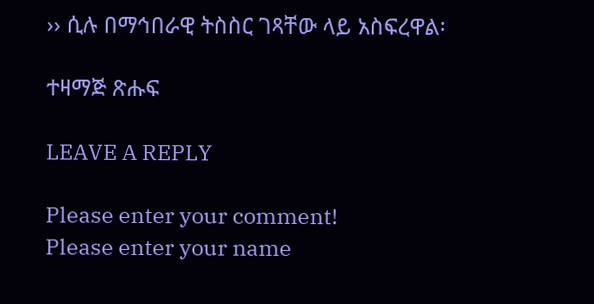›› ሲሉ በማኅበራዊ ትስስር ገጻቸው ላይ አስፍረዋል፡

ተዛማጅ ጽሑፍ

LEAVE A REPLY

Please enter your comment!
Please enter your name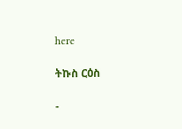here

ትኩስ ርዕስ

-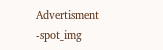Advertisment -spot_img